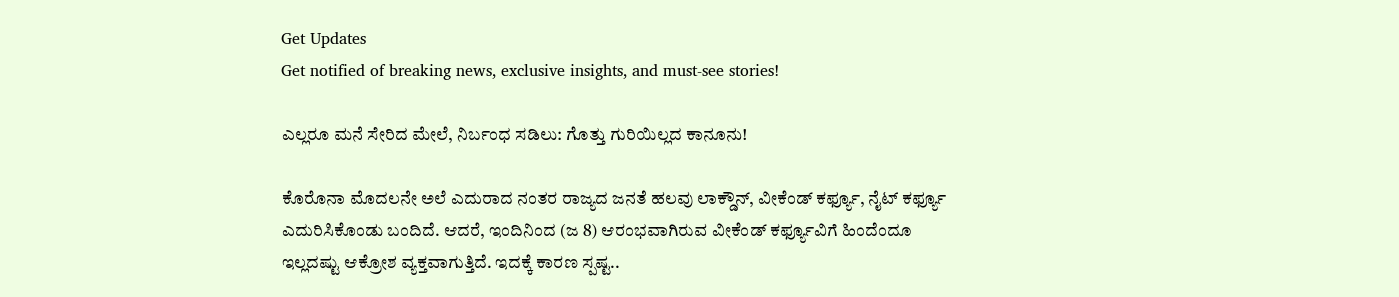Get Updates
Get notified of breaking news, exclusive insights, and must-see stories!

ಎಲ್ಲರೂ ಮನೆ ಸೇರಿದ ಮೇಲೆ, ನಿರ್ಬಂಧ ಸಡಿಲು: ಗೊತ್ತು ಗುರಿಯಿಲ್ಲದ ಕಾನೂನು!

ಕೊರೊನಾ ಮೊದಲನೇ ಅಲೆ ಎದುರಾದ ನಂತರ ರಾಜ್ಯದ ಜನತೆ ಹಲವು ಲಾಕ್ಡೌನ್, ವೀಕೆಂಡ್ ಕರ್ಫ್ಯೂ, ನೈಟ್ ಕರ್ಫ್ಯೂ ಎದುರಿಸಿಕೊಂಡು ಬಂದಿದೆ. ಆದರೆ, ಇಂದಿನಿಂದ (ಜ 8) ಆರಂಭವಾಗಿರುವ ವೀಕೆಂಡ್ ಕರ್ಫ್ಯೂವಿಗೆ ಹಿಂದೆಂದೂ ಇಲ್ಲದಷ್ಟು ಆಕ್ರೋಶ ವ್ಯಕ್ತವಾಗುತ್ತಿದೆ. ಇದಕ್ಕೆ ಕಾರಣ ಸ್ಪಷ್ಟ..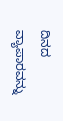ದಿನದ ವ್ಯಾಪಾರವನ್ನು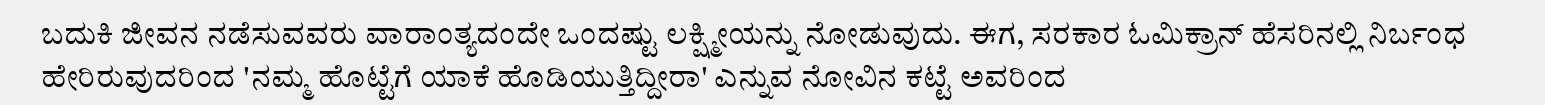ಬದುಕಿ ಜೀವನ ನಡೆಸುವವರು ವಾರಾಂತ್ಯದಂದೇ ಒಂದಷ್ಟು ಲಕ್ಷ್ಮೀಯನ್ನು ನೋಡುವುದು. ಈಗ, ಸರಕಾರ ಓಮಿಕ್ರಾನ್ ಹೆಸರಿನಲ್ಲಿ ನಿರ್ಬಂಧ ಹೇರಿರುವುದರಿಂದ 'ನಮ್ಮ ಹೊಟ್ಟೆಗೆ ಯಾಕೆ ಹೊಡಿಯುತ್ತಿದ್ದೀರಾ' ಎನ್ನುವ ನೋವಿನ ಕಟ್ಟೆ ಅವರಿಂದ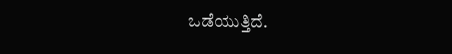ಒಡೆಯುತ್ತಿದೆ.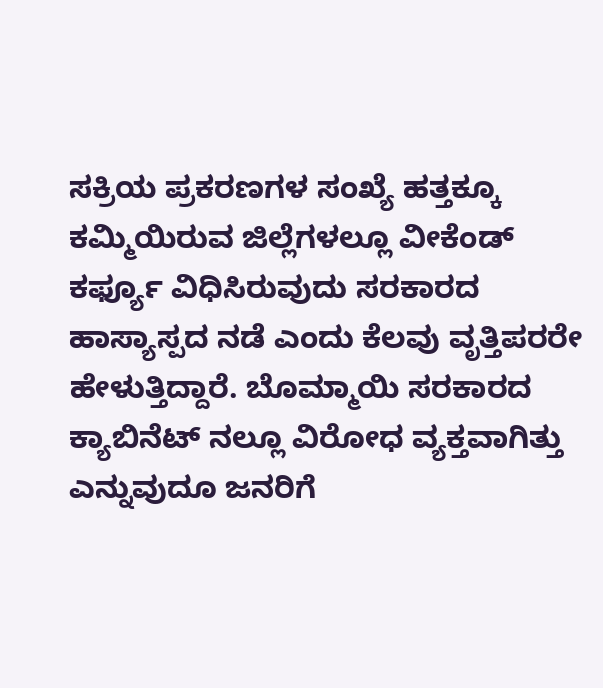ಸಕ್ರಿಯ ಪ್ರಕರಣಗಳ ಸಂಖ್ಯೆ ಹತ್ತಕ್ಕೂ ಕಮ್ಮಿಯಿರುವ ಜಿಲ್ಲೆಗಳಲ್ಲೂ ವೀಕೆಂಡ್ ಕರ್ಫ್ಯೂ ವಿಧಿಸಿರುವುದು ಸರಕಾರದ ಹಾಸ್ಯಾಸ್ಪದ ನಡೆ ಎಂದು ಕೆಲವು ವೃತ್ತಿಪರರೇ ಹೇಳುತ್ತಿದ್ದಾರೆ. ಬೊಮ್ಮಾಯಿ ಸರಕಾರದ ಕ್ಯಾಬಿನೆಟ್ ನಲ್ಲೂ ವಿರೋಧ ವ್ಯಕ್ತವಾಗಿತ್ತು ಎನ್ನುವುದೂ ಜನರಿಗೆ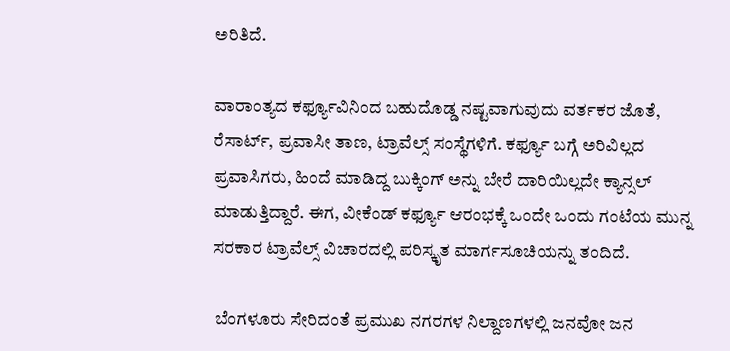ಅರಿತಿದೆ.

ವಾರಾಂತ್ಯದ ಕರ್ಫ್ಯೂವಿನಿಂದ ಬಹುದೊಡ್ಡ ನಷ್ಟವಾಗುವುದು ವರ್ತಕರ ಜೊತೆ, ರೆಸಾರ್ಟ್, ಪ್ರವಾಸೀ ತಾಣ, ಟ್ರಾವೆಲ್ಸ್ ಸಂಸ್ಥೆಗಳಿಗೆ. ಕರ್ಫ್ಯೂ ಬಗ್ಗೆ ಅರಿವಿಲ್ಲದ ಪ್ರವಾಸಿಗರು, ಹಿಂದೆ ಮಾಡಿದ್ದ ಬುಕ್ಕಿಂಗ್ ಅನ್ನು ಬೇರೆ ದಾರಿಯಿಲ್ಲದೇ ಕ್ಯಾನ್ಸಲ್ ಮಾಡುತ್ತಿದ್ದಾರೆ. ಈಗ, ವೀಕೆಂಡ್ ಕರ್ಫ್ಯೂ ಆರಂಭಕ್ಕೆ ಒಂದೇ ಒಂದು ಗಂಟೆಯ ಮುನ್ನ ಸರಕಾರ ಟ್ರಾವೆಲ್ಸ್ ವಿಚಾರದಲ್ಲಿ ಪರಿಸ್ಕೃತ ಮಾರ್ಗಸೂಚಿಯನ್ನು ತಂದಿದೆ.

 ಬೆಂಗಳೂರು ಸೇರಿದಂತೆ ಪ್ರಮುಖ ನಗರಗಳ ನಿಲ್ದಾಣಗಳಲ್ಲಿ ಜನವೋ ಜನ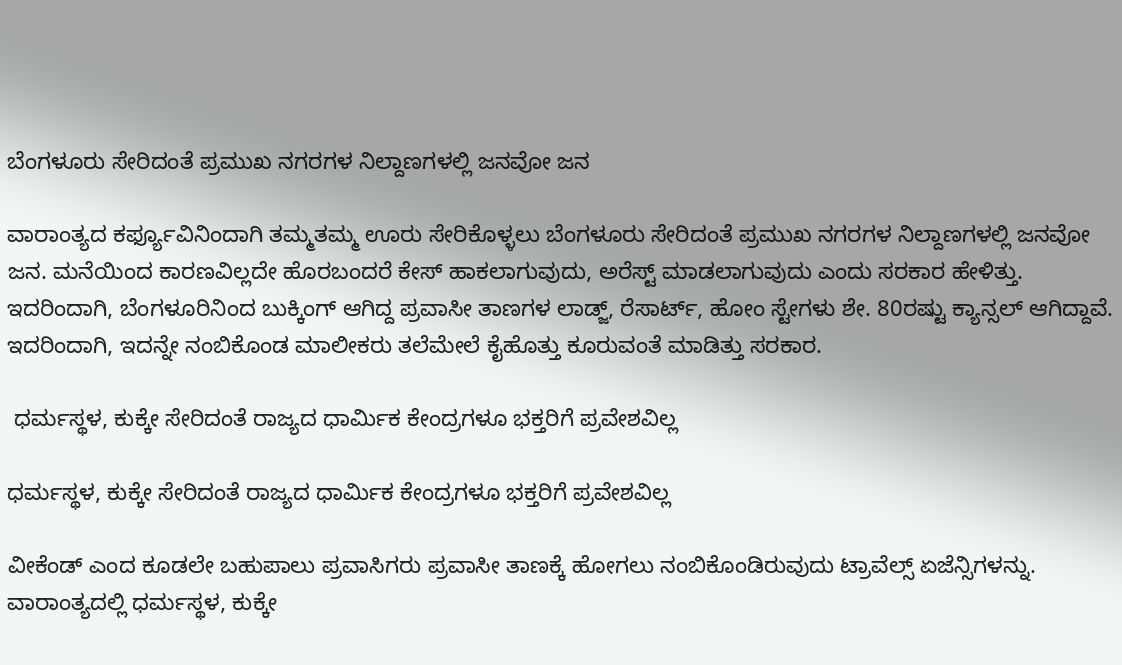ಬೆಂಗಳೂರು ಸೇರಿದಂತೆ ಪ್ರಮುಖ ನಗರಗಳ ನಿಲ್ದಾಣಗಳಲ್ಲಿ ಜನವೋ ಜನ

ವಾರಾಂತ್ಯದ ಕರ್ಫ್ಯೂವಿನಿಂದಾಗಿ ತಮ್ಮತಮ್ಮ ಊರು ಸೇರಿಕೊಳ್ಳಲು ಬೆಂಗಳೂರು ಸೇರಿದಂತೆ ಪ್ರಮುಖ ನಗರಗಳ ನಿಲ್ದಾಣಗಳಲ್ಲಿ ಜನವೋ ಜನ. ಮನೆಯಿಂದ ಕಾರಣವಿಲ್ಲದೇ ಹೊರಬಂದರೆ ಕೇಸ್ ಹಾಕಲಾಗುವುದು, ಅರೆಸ್ಟ್ ಮಾಡಲಾಗುವುದು ಎಂದು ಸರಕಾರ ಹೇಳಿತ್ತು. ಇದರಿಂದಾಗಿ, ಬೆಂಗಳೂರಿನಿಂದ ಬುಕ್ಕಿಂಗ್ ಆಗಿದ್ದ ಪ್ರವಾಸೀ ತಾಣಗಳ ಲಾಡ್ಜ್, ರೆಸಾರ್ಟ್, ಹೋಂ ಸ್ಟೇಗಳು ಶೇ. 80ರಷ್ಟು ಕ್ಯಾನ್ಸಲ್ ಆಗಿದ್ದಾವೆ. ಇದರಿಂದಾಗಿ, ಇದನ್ನೇ ನಂಬಿಕೊಂಡ ಮಾಲೀಕರು ತಲೆಮೇಲೆ ಕೈಹೊತ್ತು ಕೂರುವಂತೆ ಮಾಡಿತ್ತು ಸರಕಾರ.

 ಧರ್ಮಸ್ಥಳ, ಕುಕ್ಕೇ ಸೇರಿದಂತೆ ರಾಜ್ಯದ ಧಾರ್ಮಿಕ ಕೇಂದ್ರಗಳೂ ಭಕ್ತರಿಗೆ ಪ್ರವೇಶವಿಲ್ಲ

ಧರ್ಮಸ್ಥಳ, ಕುಕ್ಕೇ ಸೇರಿದಂತೆ ರಾಜ್ಯದ ಧಾರ್ಮಿಕ ಕೇಂದ್ರಗಳೂ ಭಕ್ತರಿಗೆ ಪ್ರವೇಶವಿಲ್ಲ

ವೀಕೆಂಡ್ ಎಂದ ಕೂಡಲೇ ಬಹುಪಾಲು ಪ್ರವಾಸಿಗರು ಪ್ರವಾಸೀ ತಾಣಕ್ಕೆ ಹೋಗಲು ನಂಬಿಕೊಂಡಿರುವುದು ಟ್ರಾವೆಲ್ಸ್ ಏಜೆನ್ಸಿಗಳನ್ನು. ವಾರಾಂತ್ಯದಲ್ಲಿ ಧರ್ಮಸ್ಥಳ, ಕುಕ್ಕೇ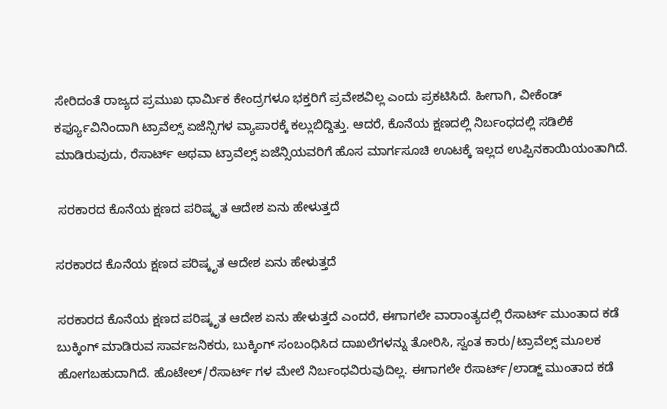ಸೇರಿದಂತೆ ರಾಜ್ಯದ ಪ್ರಮುಖ ಧಾರ್ಮಿಕ ಕೇಂದ್ರಗಳೂ ಭಕ್ತರಿಗೆ ಪ್ರವೇಶವಿಲ್ಲ ಎಂದು ಪ್ರಕಟಿಸಿದೆ. ಹೀಗಾಗಿ, ವೀಕೆಂಡ್ ಕರ್ಫ್ಯೂವಿನಿಂದಾಗಿ ಟ್ರಾವೆಲ್ಸ್ ಏಜೆನ್ಸಿಗಳ ವ್ಯಾಪಾರಕ್ಕೆ ಕಲ್ಲುಬಿದ್ದಿತ್ತು. ಆದರೆ, ಕೊನೆಯ ಕ್ಷಣದಲ್ಲಿ ನಿರ್ಬಂಧದಲ್ಲಿ ಸಡಿಲಿಕೆ ಮಾಡಿರುವುದು, ರೆಸಾರ್ಟ್ ಅಥವಾ ಟ್ರಾವೆಲ್ಸ್ ಏಜೆನ್ಸಿಯವರಿಗೆ ಹೊಸ ಮಾರ್ಗಸೂಚಿ ಊಟಕ್ಕೆ ಇಲ್ಲದ ಉಪ್ಪಿನಕಾಯಿಯಂತಾಗಿದೆ.

 ಸರಕಾರದ ಕೊನೆಯ ಕ್ಷಣದ ಪರಿಷ್ಕೃತ ಆದೇಶ ಏನು ಹೇಳುತ್ತದೆ

ಸರಕಾರದ ಕೊನೆಯ ಕ್ಷಣದ ಪರಿಷ್ಕೃತ ಆದೇಶ ಏನು ಹೇಳುತ್ತದೆ

ಸರಕಾರದ ಕೊನೆಯ ಕ್ಷಣದ ಪರಿಷ್ಕೃತ ಆದೇಶ ಏನು ಹೇಳುತ್ತದೆ ಎಂದರೆ, ಈಗಾಗಲೇ ವಾರಾಂತ್ಯದಲ್ಲಿ ರೆಸಾರ್ಟ್ ಮುಂತಾದ ಕಡೆ ಬುಕ್ಕಿಂಗ್ ಮಾಡಿರುವ ಸಾರ್ವಜನಿಕರು, ಬುಕ್ಕಿಂಗ್ ಸಂಬಂಧಿಸಿದ ದಾಖಲೆಗಳನ್ನು ತೋರಿಸಿ, ಸ್ವಂತ ಕಾರು/ಟ್ರಾವೆಲ್ಸ್ ಮೂಲಕ ಹೋಗಬಹುದಾಗಿದೆ. ಹೊಟೇಲ್/ರೆಸಾರ್ಟ್ ಗಳ ಮೇಲೆ ನಿರ್ಬಂಧವಿರುವುದಿಲ್ಲ. ಈಗಾಗಲೇ ರೆಸಾರ್ಟ್/ಲಾಡ್ಜ್ ಮುಂತಾದ ಕಡೆ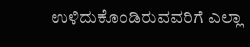ಉಳಿದುಕೊಂಡಿರುವವರಿಗೆ ಎಲ್ಲಾ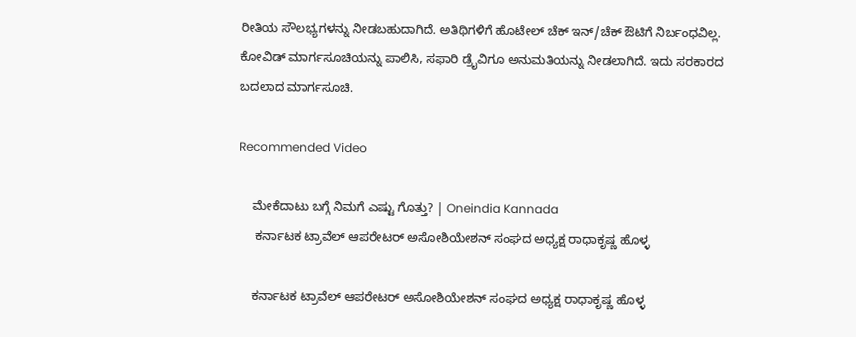ರೀತಿಯ ಸೌಲಭ್ಯಗಳನ್ನು ನೀಡಬಹುದಾಗಿದೆ. ಅತಿಥಿಗಳಿಗೆ ಹೊಟೇಲ್ ಚೆಕ್ ಇನ್/ಚೆಕ್ ಔಟಿಗೆ ನಿರ್ಬಂಧವಿಲ್ಲ. ಕೋವಿಡ್ ಮಾರ್ಗಸೂಚಿಯನ್ನು ಪಾಲಿಸಿ, ಸಫಾರಿ ಡ್ರೈವಿಗೂ ಅನುಮತಿಯನ್ನು ನೀಡಲಾಗಿದೆ. ಇದು ಸರಕಾರದ ಬದಲಾದ ಮಾರ್ಗಸೂಚಿ.

Recommended Video

    ಮೇಕೆದಾಟು ಬಗ್ಗೆ ನಿಮಗೆ ಎಷ್ಟು ಗೊತ್ತು? | Oneindia Kannada
     ಕರ್ನಾಟಕ ಟ್ರಾವೆಲ್ ಆಪರೇಟರ್ ಅಸೋಶಿಯೇಶನ್ ಸಂಘದ ಅಧ್ಯಕ್ಷ ರಾಧಾಕೃಷ್ಣ ಹೊಳ್ಳ

    ಕರ್ನಾಟಕ ಟ್ರಾವೆಲ್ ಆಪರೇಟರ್ ಅಸೋಶಿಯೇಶನ್ ಸಂಘದ ಅಧ್ಯಕ್ಷ ರಾಧಾಕೃಷ್ಣ ಹೊಳ್ಳ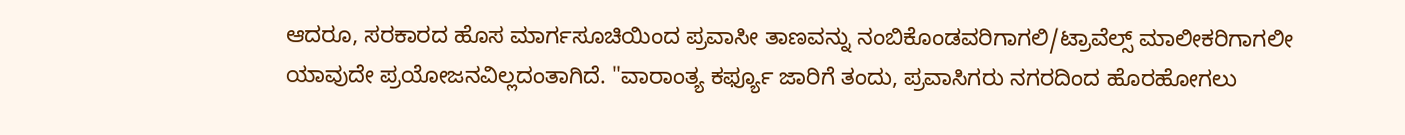ಆದರೂ, ಸರಕಾರದ ಹೊಸ ಮಾರ್ಗಸೂಚಿಯಿಂದ ಪ್ರವಾಸೀ ತಾಣವನ್ನು ನಂಬಿಕೊಂಡವರಿಗಾಗಲಿ/ಟ್ರಾವೆಲ್ಸ್ ಮಾಲೀಕರಿಗಾಗಲೀ ಯಾವುದೇ ಪ್ರಯೋಜನವಿಲ್ಲದಂತಾಗಿದೆ. "ವಾರಾಂತ್ಯ ಕರ್ಫ್ಯೂ ಜಾರಿಗೆ ತಂದು, ಪ್ರವಾಸಿಗರು ನಗರದಿಂದ ಹೊರಹೋಗಲು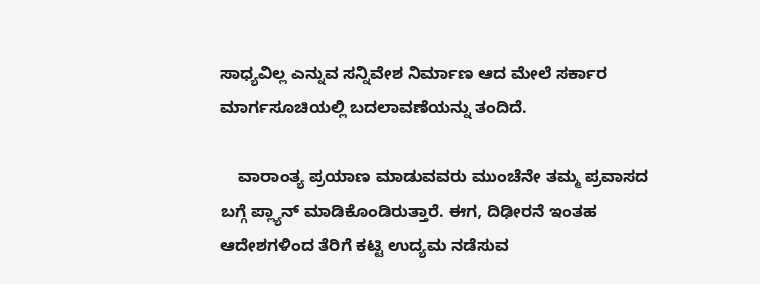ಸಾಧ್ಯವಿಲ್ಲ ಎನ್ನುವ ಸನ್ನಿವೇಶ ನಿರ್ಮಾಣ ಆದ ಮೇಲೆ ಸರ್ಕಾರ ಮಾರ್ಗಸೂಚಿಯಲ್ಲಿ ಬದಲಾವಣೆಯನ್ನು ತಂದಿದೆ.

    ವಾರಾಂತ್ಯ ಪ್ರಯಾಣ ಮಾಡುವವರು ಮುಂಚೆನೇ ತಮ್ಮ ಪ್ರವಾಸದ ಬಗ್ಗೆ ಪ್ಲ್ಯಾನ್ ಮಾಡಿಕೊಂಡಿರುತ್ತಾರೆ. ಈಗ, ದಿಢೀರನೆ ಇಂತಹ ಆದೇಶಗಳಿಂದ ತೆರಿಗೆ ಕಟ್ಟಿ ಉದ್ಯಮ ನಡೆಸುವ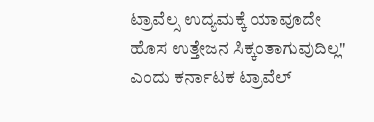ಟ್ರಾವೆಲ್ಸ ಉದ್ಯಮಕ್ಕೆ ಯಾವೂದೇ ಹೊಸ ಉತ್ತೇಜನ ಸಿಕ್ಕಂತಾಗುವುದಿಲ್ಲ" ಎಂದು ಕರ್ನಾಟಕ ಟ್ರಾವೆಲ್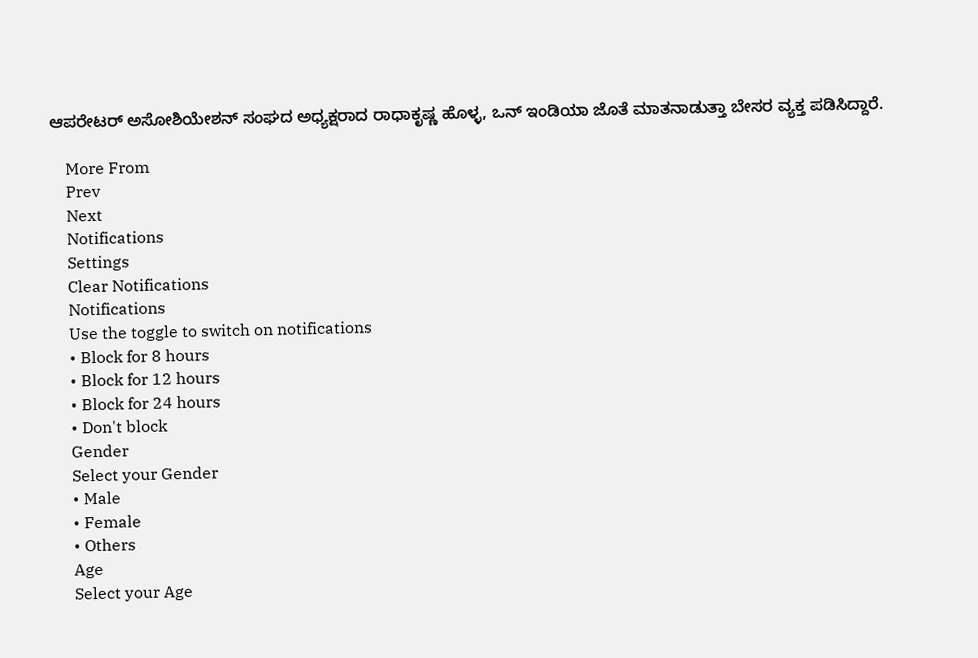ಆಪರೇಟರ್ ಅಸೋಶಿಯೇಶನ್ ಸಂಘದ ಅಧ್ಯಕ್ಷರಾದ ರಾಧಾಕೃಷ್ಣ ಹೊಳ್ಳ, ಒನ್ ಇಂಡಿಯಾ ಜೊತೆ ಮಾತನಾಡುತ್ತಾ ಬೇಸರ ವ್ಯಕ್ತ ಪಡಿಸಿದ್ದಾರೆ.

    More From
    Prev
    Next
    Notifications
    Settings
    Clear Notifications
    Notifications
    Use the toggle to switch on notifications
    • Block for 8 hours
    • Block for 12 hours
    • Block for 24 hours
    • Don't block
    Gender
    Select your Gender
    • Male
    • Female
    • Others
    Age
    Select your Age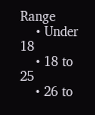Range
    • Under 18
    • 18 to 25
    • 26 to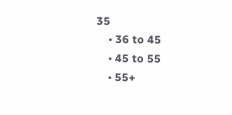35
    • 36 to 45
    • 45 to 55
    • 55+